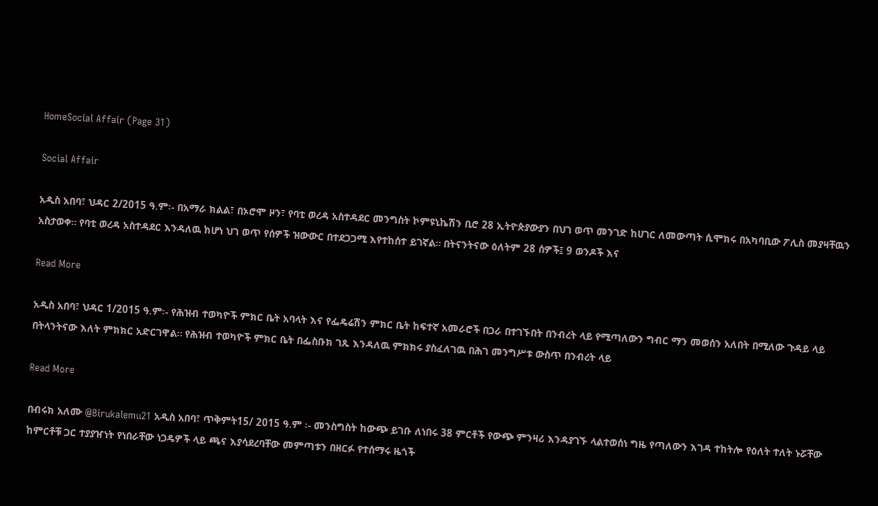HomeSocial Affair (Page 31)

Social Affair

አዲስ አበባ፣ ህዳር 2/2015 ዓ.ም፡- በአማራ ክልል፣ በኦሮሞ ዞን፣ የባቲ ወረዳ አስተዳደር መንግስት ኮምዩኒኬሽን ቢሮ 28 ኢትዮጵያውያን በህገ ወጥ መንገድ ከሀገር ለመውጣት ሲሞክሩ በአካባቢው ፖሊስ መያዛቸዉን አስታወቀ። የባቲ ወረዳ አስተዳደር እንዳለዉ ከሆነ ህገ ወጥ የሰዎች ዝውውር በተደጋጋሚ እየተከሰተ ይገኛል። በትናንትናው ዕለትም 28 ሰዎች፤ 9 ወንዶች እና

Read More

አዲስ አበባ፣ ህዳር 1/2015 ዓ.ም፡- የሕዝብ ተወካዮች ምክር ቤት አባላት እና የፌዴሬሽን ምክር ቤት ከፍተኛ አመራሮች በጋራ በተገኙበት በንብረት ላይ የሚጣለውን ግብር ማን መወሰን አለበት በሚለው ጉዳይ ላይ በትላንትናው እለት ምክክር አድርገዋል። የሕዝብ ተወካዮች ምክር ቤት በፌስቡክ ገጹ እንዳለዉ ምክክሩ ያስፈለገዉ በሕገ መንግሥቱ ውስጥ በንብረት ላይ

Read More

በብሩክ አለሙ @Birukalemu21 አዲስ አበባ፣ ጥቅምት15/ 2015 ዓ.ም ፡- መንስግስት ከውጭ ይገቡ ለነበሩ 38 ምርቶች የውጭ ምንዛሪ እንዳያገኙ ላልተወሰነ ግዜ የጣለውን እገዳ ተከትሎ የዕለት ተለት ኑሯቸው ከምርቶቹ ጋር ተያያዠነት የነበራቸው ነጋዴዎች ላይ ጫና እያሳደረባቸው መምጣቱን በዘርፉ የተሰማሩ ዜጎች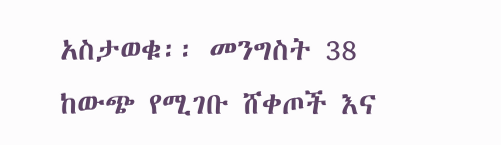አስታወቁ፡፡ መንግስት 38 ከውጭ የሚገቡ ሸቀጦች እና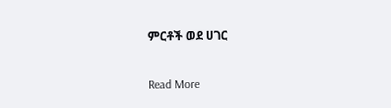ምርቶች ወደ ሀገር

Read More